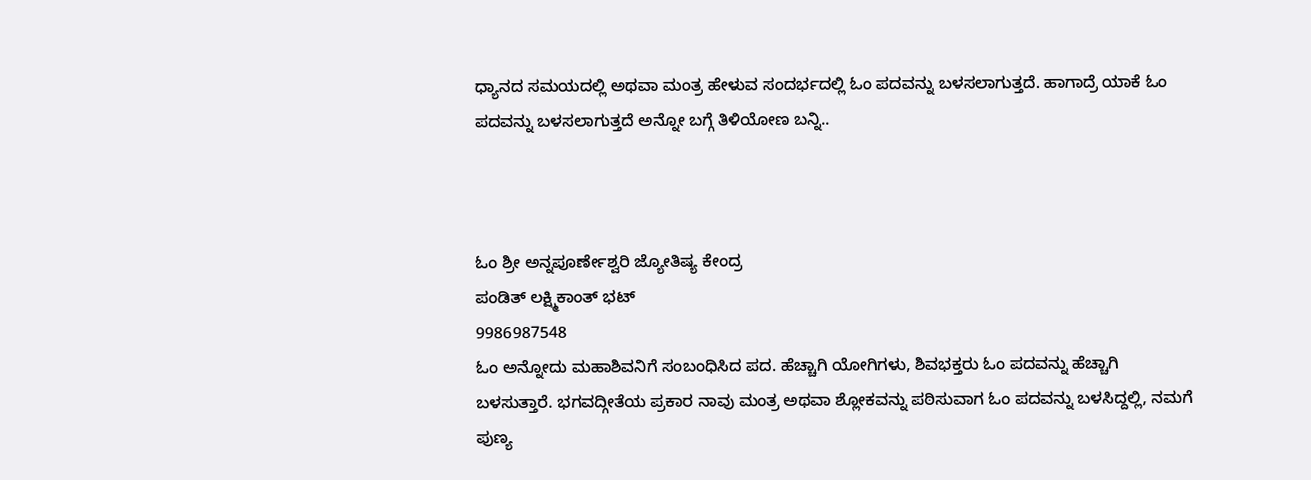ಧ್ಯಾನದ ಸಮಯದಲ್ಲಿ ಅಥವಾ ಮಂತ್ರ ಹೇಳುವ ಸಂದರ್ಭದಲ್ಲಿ ಓಂ ಪದವನ್ನು ಬಳಸಲಾಗುತ್ತದೆ. ಹಾಗಾದ್ರೆ ಯಾಕೆ ಓಂ ಪದವನ್ನು ಬಳಸಲಾಗುತ್ತದೆ ಅನ್ನೋ ಬಗ್ಗೆ ತಿಳಿಯೋಣ ಬನ್ನಿ..



ಓಂ ಶ್ರೀ ಅನ್ನಪೂರ್ಣೇಶ್ವರಿ ಜ್ಯೋತಿಷ್ಯ ಕೇಂದ್ರ
ಪಂಡಿತ್ ಲಕ್ಷ್ಮಿಕಾಂತ್ ಭಟ್
9986987548
ಓಂ ಅನ್ನೋದು ಮಹಾಶಿವನಿಗೆ ಸಂಬಂಧಿಸಿದ ಪದ. ಹೆಚ್ಚಾಗಿ ಯೋಗಿಗಳು, ಶಿವಭಕ್ತರು ಓಂ ಪದವನ್ನು ಹೆಚ್ಚಾಗಿ ಬಳಸುತ್ತಾರೆ. ಭಗವದ್ಗೀತೆಯ ಪ್ರಕಾರ ನಾವು ಮಂತ್ರ ಅಥವಾ ಶ್ಲೋಕವನ್ನು ಪಠಿಸುವಾಗ ಓಂ ಪದವನ್ನು ಬಳಸಿದ್ದಲ್ಲಿ, ನಮಗೆ ಪುಣ್ಯ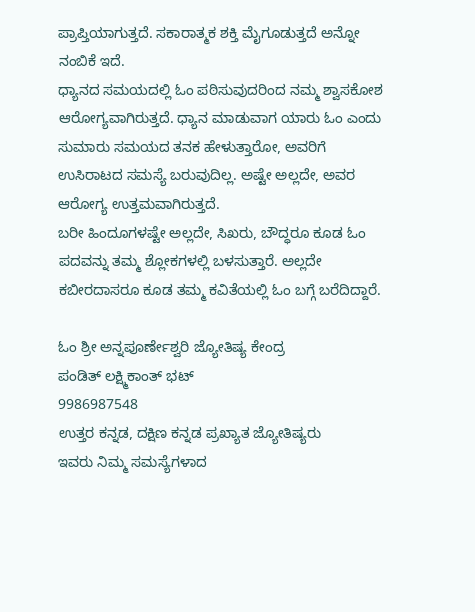ಪ್ರಾಪ್ತಿಯಾಗುತ್ತದೆ. ಸಕಾರಾತ್ಮಕ ಶಕ್ತಿ ಮೈಗೂಡುತ್ತದೆ ಅನ್ನೋ ನಂಬಿಕೆ ಇದೆ.
ಧ್ಯಾನದ ಸಮಯದಲ್ಲಿ ಓಂ ಪಠಿಸುವುದರಿಂದ ನಮ್ಮ ಶ್ವಾಸಕೋಶ ಆರೋಗ್ಯವಾಗಿರುತ್ತದೆ. ಧ್ಯಾನ ಮಾಡುವಾಗ ಯಾರು ಓಂ ಎಂದು ಸುಮಾರು ಸಮಯದ ತನಕ ಹೇಳುತ್ತಾರೋ, ಅವರಿಗೆ ಉಸಿರಾಟದ ಸಮಸ್ಯೆ ಬರುವುದಿಲ್ಲ. ಅಷ್ಟೇ ಅಲ್ಲದೇ, ಅವರ ಆರೋಗ್ಯ ಉತ್ತಮವಾಗಿರುತ್ತದೆ.
ಬರೀ ಹಿಂದೂಗಳಷ್ಟೇ ಅಲ್ಲದೇ, ಸಿಖರು, ಬೌದ್ಧರೂ ಕೂಡ ಓಂ ಪದವನ್ನು ತಮ್ಮ ಶ್ಲೋಕಗಳಲ್ಲಿ ಬಳಸುತ್ತಾರೆ. ಅಲ್ಲದೇ ಕಬೀರದಾಸರೂ ಕೂಡ ತಮ್ಮ ಕವಿತೆಯಲ್ಲಿ ಓಂ ಬಗ್ಗೆ ಬರೆದಿದ್ದಾರೆ.

ಓಂ ಶ್ರೀ ಅನ್ನಪೂರ್ಣೇಶ್ವರಿ ಜ್ಯೋತಿಷ್ಯ ಕೇಂದ್ರ
ಪಂಡಿತ್ ಲಕ್ಷ್ಮಿಕಾಂತ್ ಭಟ್
9986987548
ಉತ್ತರ ಕನ್ನಡ, ದಕ್ಷಿಣ ಕನ್ನಡ ಪ್ರಖ್ಯಾತ ಜ್ಯೋತಿಷ್ಯರು
ಇವರು ನಿಮ್ಮ ಸಮಸ್ಯೆಗಳಾದ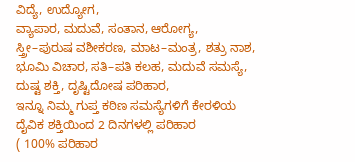ವಿದ್ಯೆ, ಉದ್ಯೋಗ,
ವ್ಯಾಪಾರ, ಮದುವೆ, ಸಂತಾನ, ಆರೋಗ್ಯ,
ಸ್ತ್ರೀ–ಪುರುಷ ವಶೀಕರಣ, ಮಾಟ–ಮಂತ್ರ, ಶತ್ರು ನಾಶ,
ಭೂಮಿ ವಿಚಾರ, ಸತಿ–ಪತಿ ಕಲಹ, ಮದುವೆ ಸಮಸ್ಯೆ,
ದುಷ್ಟ ಶಕ್ತಿ, ದೃಷ್ಟಿದೋಷ ಪರಿಹಾರ,
ಇನ್ನೂ ನಿಮ್ಮ ಗುಪ್ತ ಕಠಿಣ ಸಮಸ್ಯೆಗಳಿಗೆ ಕೇರಳಿಯ
ದೈವಿಕ ಶಕ್ತಿಯಿಂದ 2 ದಿನಗಳಲ್ಲಿ ಪರಿಹಾರ
( 100% ಪರಿಹಾರ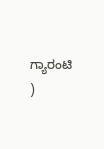ಗ್ಯಾರಂಟಿ )